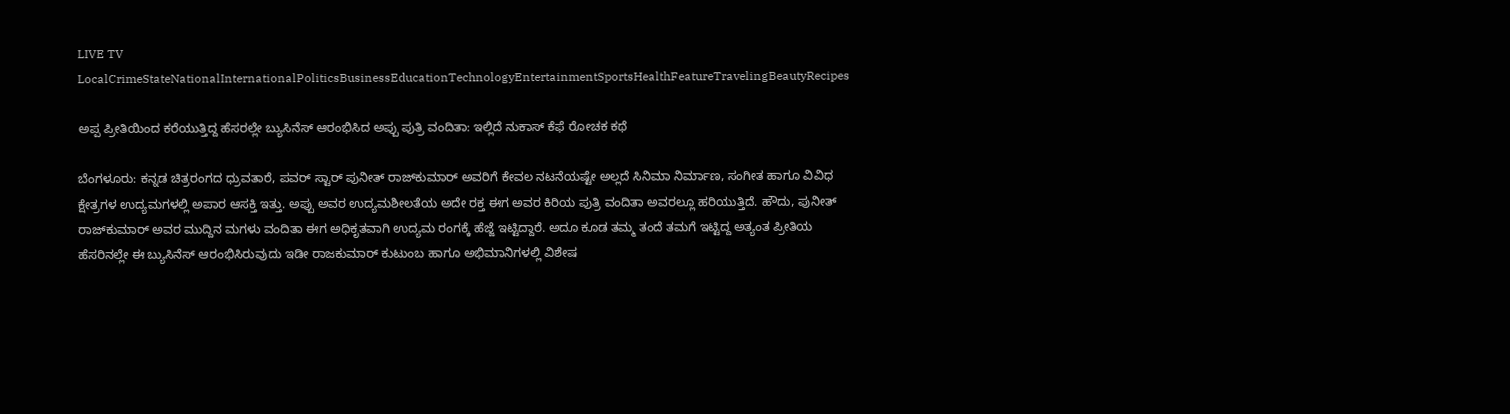LIVE TV LocalCrimeStateNationalInternationalPoliticsBusinessEducationTechnologyEntertainmentSportsHealthFeatureTravelingBeautyRecipes

ಅಪ್ಪ ಪ್ರೀತಿಯಿಂದ ಕರೆಯುತ್ತಿದ್ದ ಹೆಸರಲ್ಲೇ ಬ್ಯುಸಿನೆಸ್ ಆರಂಭಿಸಿದ ಅಪ್ಪು ಪುತ್ರಿ ವಂದಿತಾ: ಇಲ್ಲಿದೆ ನುಕಾಸ್ ಕೆಫೆ ರೋಚಕ ಕಥೆ

ಬೆಂಗಳೂರು: ಕನ್ನಡ ಚಿತ್ರರಂಗದ ಧ್ರುವತಾರೆ, ಪವರ್ ಸ್ಟಾರ್ ಪುನೀತ್ ರಾಜ್‌ಕುಮಾರ್ ಅವರಿಗೆ ಕೇವಲ ನಟನೆಯಷ್ಟೇ ಅಲ್ಲದೆ ಸಿನಿಮಾ ನಿರ್ಮಾಣ, ಸಂಗೀತ ಹಾಗೂ ವಿವಿಧ ಕ್ಷೇತ್ರಗಳ ಉದ್ಯಮಗಳಲ್ಲಿ ಅಪಾರ ಆಸಕ್ತಿ ಇತ್ತು. ಅಪ್ಪು ಅವರ ಉದ್ಯಮಶೀಲತೆಯ ಅದೇ ರಕ್ತ ಈಗ ಅವರ ಕಿರಿಯ ಪುತ್ರಿ ವಂದಿತಾ ಅವರಲ್ಲೂ ಹರಿಯುತ್ತಿದೆ. ಹೌದು, ಪುನೀತ್ ರಾಜ್‌ಕುಮಾರ್ ಅವರ ಮುದ್ದಿನ ಮಗಳು ವಂದಿತಾ ಈಗ ಅಧಿಕೃತವಾಗಿ ಉದ್ಯಮ ರಂಗಕ್ಕೆ ಹೆಜ್ಜೆ ಇಟ್ಟಿದ್ದಾರೆ. ಅದೂ ಕೂಡ ತಮ್ಮ ತಂದೆ ತಮಗೆ ಇಟ್ಟಿದ್ದ ಅತ್ಯಂತ ಪ್ರೀತಿಯ ಹೆಸರಿನಲ್ಲೇ ಈ ಬ್ಯುಸಿನೆಸ್ ಆರಂಭಿಸಿರುವುದು ಇಡೀ ರಾಜಕುಮಾರ್ ಕುಟುಂಬ ಹಾಗೂ ಅಭಿಮಾನಿಗಳಲ್ಲಿ ವಿಶೇಷ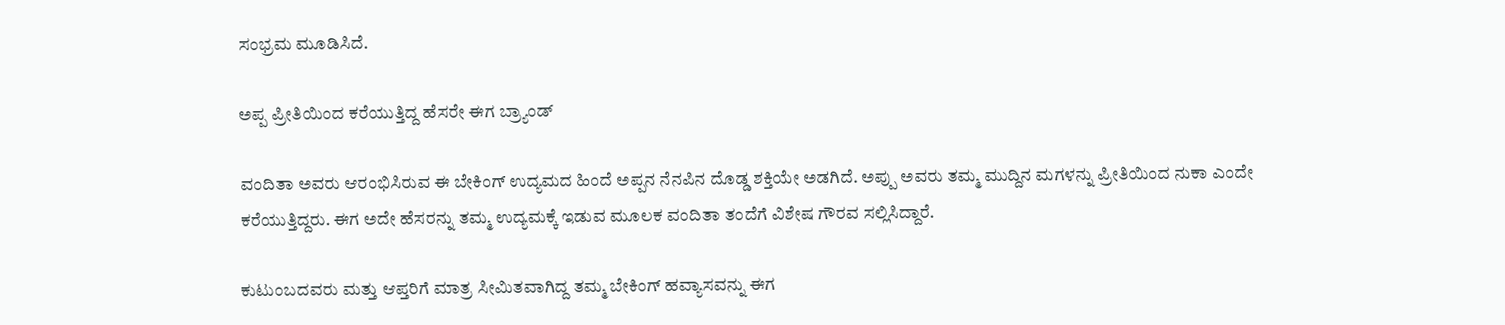ಸಂಭ್ರಮ ಮೂಡಿಸಿದೆ.

ಅಪ್ಪ ಪ್ರೀತಿಯಿಂದ ಕರೆಯುತ್ತಿದ್ದ ಹೆಸರೇ ಈಗ ಬ್ರ್ಯಾಂಡ್

ವಂದಿತಾ ಅವರು ಆರಂಭಿಸಿರುವ ಈ ಬೇಕಿಂಗ್ ಉದ್ಯಮದ ಹಿಂದೆ ಅಪ್ಪನ ನೆನಪಿನ ದೊಡ್ಡ ಶಕ್ತಿಯೇ ಅಡಗಿದೆ. ಅಪ್ಪು ಅವರು ತಮ್ಮ ಮುದ್ದಿನ ಮಗಳನ್ನು ಪ್ರೀತಿಯಿಂದ ನುಕಾ ಎಂದೇ ಕರೆಯುತ್ತಿದ್ದರು. ಈಗ ಅದೇ ಹೆಸರನ್ನು ತಮ್ಮ ಉದ್ಯಮಕ್ಕೆ ಇಡುವ ಮೂಲಕ ವಂದಿತಾ ತಂದೆಗೆ ವಿಶೇಷ ಗೌರವ ಸಲ್ಲಿಸಿದ್ದಾರೆ.

ಕುಟುಂಬದವರು ಮತ್ತು ಆಪ್ತರಿಗೆ ಮಾತ್ರ ಸೀಮಿತವಾಗಿದ್ದ ತಮ್ಮ ಬೇಕಿಂಗ್ ಹವ್ಯಾಸವನ್ನು ಈಗ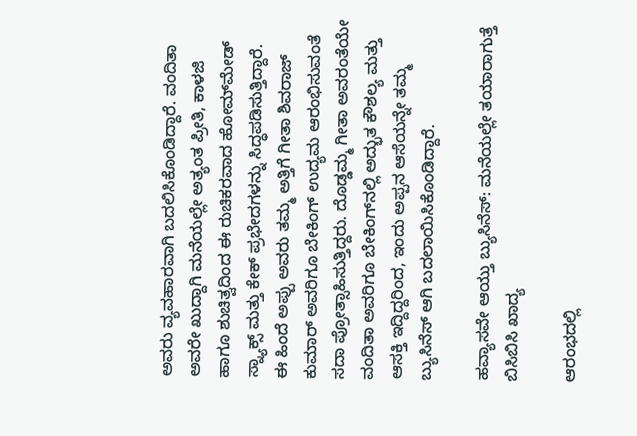ಅವರು ವ್ಯವಹಾರವಾಗಿ ಬದಲಿಸಿಕೊಂಡಿದ್ದಾರೆ. ವಂದಿತಾ ಅವರೇ ಖುದ್ದಾಗಿ ಮನೆಯಲ್ಲೇ ಅತ್ಯಂತ ಪ್ರೀತಿ, ಕಾಳಜಿ ಹಾಗೂ ಶುಚಿತ್ವದಿಂದ ಈ ರುಚಿಕರವಾದ ಹೋಮ್‌ಮೇಡ್ ಸ್ನ್ಯಾಕ್ಸ್ ಮತ್ತು ಕೇಕ್ ಪ್ರಭೇದಗಳನ್ನು ಸಿದ್ಧಪಡಿಸುತ್ತಿದ್ದಾರೆ.
ಈ ಹಿಂದೆ ಅಪ್ಪು ಅವರು ತಮ್ಮ ಅತ್ತಿಗೆ ಗೀತಾ ಶಿವರಾಜ್ ಕುಮಾರ್ ಅವರಿಗೂ ಬೇಕಿಂಗ್ ಉದ್ಯಮ ಆರಂಭಿಸುವಂತೆ ಸದಾ ಪ್ರೋತ್ಸಾಹಿಸುತ್ತಿದ್ದರು. ದೊಡ್ಡಮ್ಮ ಗೀತಾ ಅವರಂತೆಯೇ ವಂದಿತಾ ಅವರಿಗೂ ಬೇಕಿಂಗ್‌ನಲ್ಲಿ ಅದ್ಭುತ ಕೌಶಲ್ಯ ಮತ್ತು ಆಸಕ್ತಿ ಇದ್ದಿದ್ದರಿಂದ, ಇಂದು ಅಪ್ಪನ ಆಸೆಯನ್ನೇ ತಮ್ಮ ಬ್ಯುಸಿನೆಸ್ ಆಗಿ ಬದಲಾಯಿಸಿಕೊಂಡಿದ್ದಾರೆ.

ಹವ್ಯಾಸವೇ ಆಯ್ತು ಬ್ಯುಸಿನೆಸ್: ಮನೆಯಲ್ಲೇ ತಯಾರಾಗುತ್ತೆ ಬಿಸಿಬಿಸಿ ಖಾದ್ಯ

ಆರಂಭದಲ್ಲಿ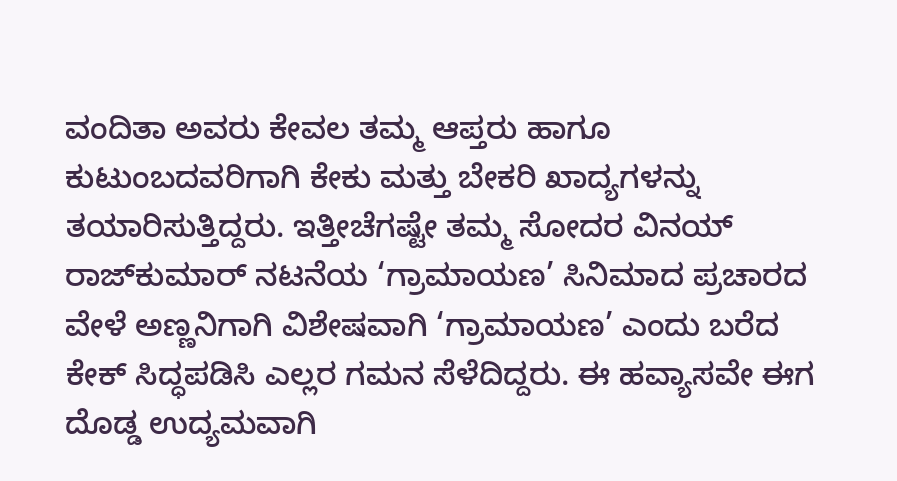ವಂದಿತಾ ಅವರು ಕೇವಲ ತಮ್ಮ ಆಪ್ತರು ಹಾಗೂ ಕುಟುಂಬದವರಿಗಾಗಿ ಕೇಕು ಮತ್ತು ಬೇಕರಿ ಖಾದ್ಯಗಳನ್ನು ತಯಾರಿಸುತ್ತಿದ್ದರು. ಇತ್ತೀಚೆಗಷ್ಟೇ ತಮ್ಮ ಸೋದರ ವಿನಯ್ ರಾಜ್‌ಕುಮಾರ್ ನಟನೆಯ ‘ಗ್ರಾಮಾಯಣ’ ಸಿನಿಮಾದ ಪ್ರಚಾರದ ವೇಳೆ ಅಣ್ಣನಿಗಾಗಿ ವಿಶೇಷವಾಗಿ ‘ಗ್ರಾಮಾಯಣ’ ಎಂದು ಬರೆದ ಕೇಕ್ ಸಿದ್ಧಪಡಿಸಿ ಎಲ್ಲರ ಗಮನ ಸೆಳೆದಿದ್ದರು. ಈ ಹವ್ಯಾಸವೇ ಈಗ ದೊಡ್ಡ ಉದ್ಯಮವಾಗಿ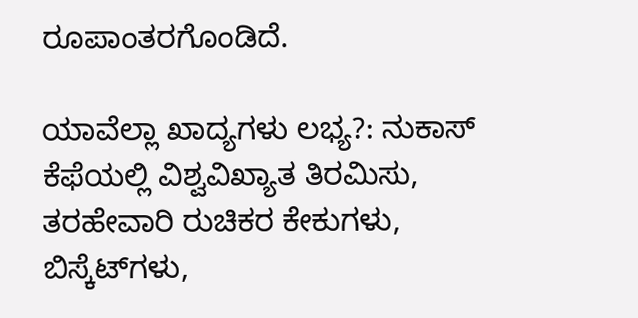ರೂಪಾಂತರಗೊಂಡಿದೆ.

ಯಾವೆಲ್ಲಾ ಖಾದ್ಯಗಳು ಲಭ್ಯ?: ನುಕಾಸ್ ಕೆಫೆಯಲ್ಲಿ ವಿಶ್ವವಿಖ್ಯಾತ ತಿರಮಿಸು, ತರಹೇವಾರಿ ರುಚಿಕರ ಕೇಕುಗಳು, ಬಿಸ್ಕೆಟ್‌ಗಳು,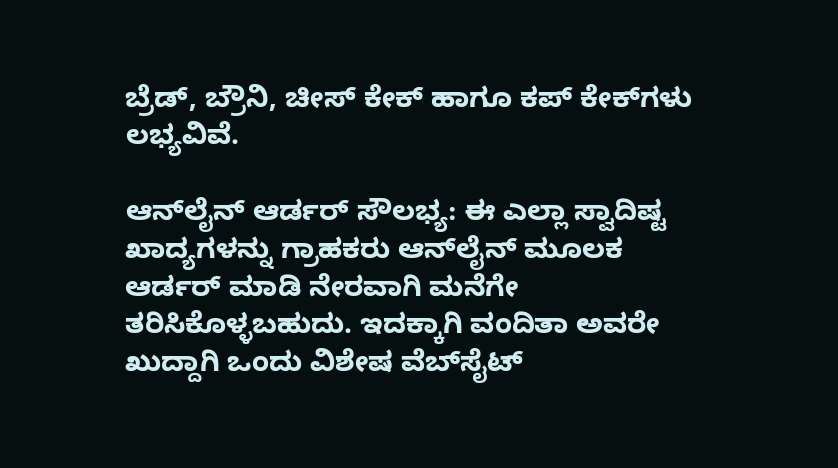ಬ್ರೆಡ್, ಬ್ರೌನಿ, ಚೀಸ್ ಕೇಕ್ ಹಾಗೂ ಕಪ್ ಕೇಕ್‌ಗಳು ಲಭ್ಯವಿವೆ.

ಆನ್‌ಲೈನ್ ಆರ್ಡರ್ ಸೌಲಭ್ಯ: ಈ ಎಲ್ಲಾ ಸ್ವಾದಿಷ್ಟ ಖಾದ್ಯಗಳನ್ನು ಗ್ರಾಹಕರು ಆನ್‌ಲೈನ್ ಮೂಲಕ ಆರ್ಡರ್ ಮಾಡಿ ನೇರವಾಗಿ ಮನೆಗೇ ತರಿಸಿಕೊಳ್ಳಬಹುದು. ಇದಕ್ಕಾಗಿ ವಂದಿತಾ ಅವರೇ ಖುದ್ದಾಗಿ ಒಂದು ವಿಶೇಷ ವೆಬ್‌ಸೈಟ್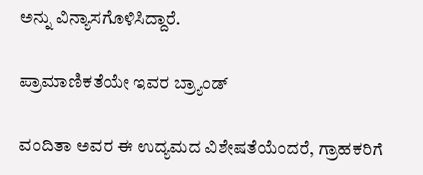ಅನ್ನು ವಿನ್ಯಾಸಗೊಳಿಸಿದ್ದಾರೆ.

ಪ್ರಾಮಾಣಿಕತೆಯೇ ಇವರ ಬ್ರ್ಯಾಂಡ್

ವಂದಿತಾ ಅವರ ಈ ಉದ್ಯಮದ ವಿಶೇಷತೆಯೆಂದರೆ, ಗ್ರಾಹಕರಿಗೆ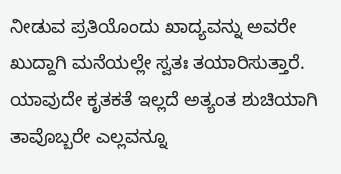ನೀಡುವ ಪ್ರತಿಯೊಂದು ಖಾದ್ಯವನ್ನು ಅವರೇ ಖುದ್ದಾಗಿ ಮನೆಯಲ್ಲೇ ಸ್ವತಃ ತಯಾರಿಸುತ್ತಾರೆ. ಯಾವುದೇ ಕೃತಕತೆ ಇಲ್ಲದೆ ಅತ್ಯಂತ ಶುಚಿಯಾಗಿ ತಾವೊಬ್ಬರೇ ಎಲ್ಲವನ್ನೂ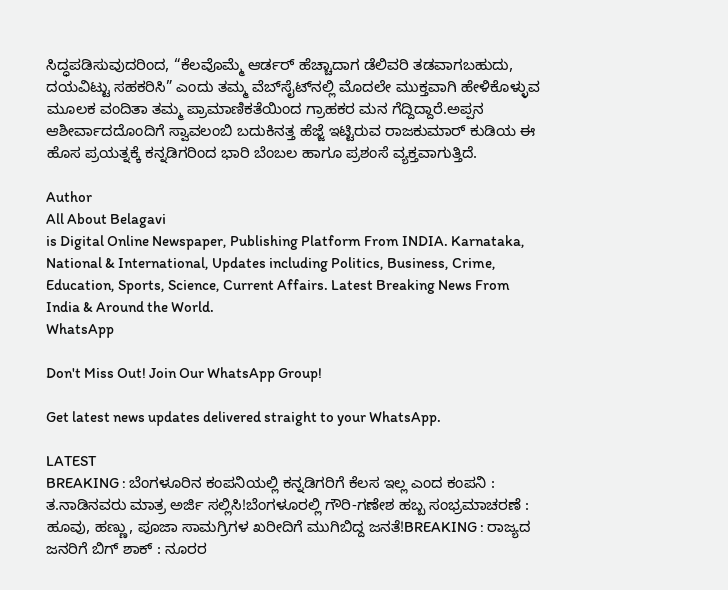ಸಿದ್ಧಪಡಿಸುವುದರಿಂದ, “ಕೆಲವೊಮ್ಮೆ ಆರ್ಡರ್ ಹೆಚ್ಚಾದಾಗ ಡೆಲಿವರಿ ತಡವಾಗಬಹುದು, ದಯವಿಟ್ಟು ಸಹಕರಿಸಿ” ಎಂದು ತಮ್ಮ ವೆಬ್‌ಸೈಟ್‌ನಲ್ಲಿ ಮೊದಲೇ ಮುಕ್ತವಾಗಿ ಹೇಳಿಕೊಳ್ಳುವ ಮೂಲಕ ವಂದಿತಾ ತಮ್ಮ ಪ್ರಾಮಾಣಿಕತೆಯಿಂದ ಗ್ರಾಹಕರ ಮನ ಗೆದ್ದಿದ್ದಾರೆ.ಅಪ್ಪನ ಆಶೀರ್ವಾದದೊಂದಿಗೆ ಸ್ವಾವಲಂಬಿ ಬದುಕಿನತ್ತ ಹೆಜ್ಜೆ ಇಟ್ಟಿರುವ ರಾಜಕುಮಾರ್ ಕುಡಿಯ ಈ ಹೊಸ ಪ್ರಯತ್ನಕ್ಕೆ ಕನ್ನಡಿಗರಿಂದ ಭಾರಿ ಬೆಂಬಲ ಹಾಗೂ ಪ್ರಶಂಸೆ ವ್ಯಕ್ತವಾಗುತ್ತಿದೆ.

Author
All About Belagavi
is Digital Online Newspaper, Publishing Platform From INDIA. Karnataka, National & International, Updates including Politics, Business, Crime, Education, Sports, Science, Current Affairs. Latest Breaking News From India & Around the World.
WhatsApp

Don't Miss Out! Join Our WhatsApp Group!

Get latest news updates delivered straight to your WhatsApp.

LATEST
BREAKING : ಬೆಂಗಳೂರಿನ ಕಂಪನಿಯಲ್ಲಿ ಕನ್ನಡಿಗರಿಗೆ ಕೆಲಸ ಇಲ್ಲ ಎಂದ ಕಂಪನಿ : ತ.ನಾಡಿನವರು ಮಾತ್ರ ಅರ್ಜಿ ಸಲ್ಲಿಸಿ!ಬೆಂಗಳೂರಲ್ಲಿ ಗೌರಿ-ಗಣೇಶ ಹಬ್ಬ ಸಂಭ್ರಮಾಚರಣೆ : ಹೂವು, ಹಣ್ಣು, ಪೂಜಾ ಸಾಮಗ್ರಿಗಳ ಖರೀದಿಗೆ ಮುಗಿಬಿದ್ದ ಜನತೆ!BREAKING : ರಾಜ್ಯದ ಜನರಿಗೆ ಬಿಗ್ ಶಾಕ್ : ನೂರರ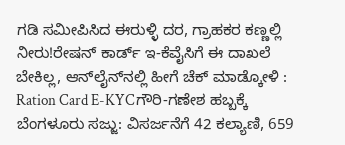ಗಡಿ ಸಮೀಪಿಸಿದ ಈರುಳ್ಳಿ ದರ, ಗ್ರಾಹಕರ ಕಣ್ಣಲ್ಲಿ ನೀರು!ರೇಷನ್‌ ಕಾರ್ಡ್‌ ಇ-ಕೆವೈಸಿಗೆ ಈ ದಾಖಲೆ ಬೇಕಿಲ್ಲ, ಆನ್‌ಲೈನ್‌ನಲ್ಲಿ ಹೀಗೆ ಚೆಕ್‌ ಮಾಡ್ಕೋಳಿ : Ration Card E-KYCಗೌರಿ-ಗಣೇಶ ಹಬ್ಬಕ್ಕೆ ಬೆಂಗಳೂರು ಸಜ್ಜು: ವಿಸರ್ಜನೆಗೆ 42 ಕಲ್ಯಾಣಿ, 659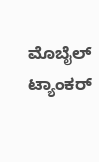ಮೊಬೈಲ್ ಟ್ಯಾಂಕರ್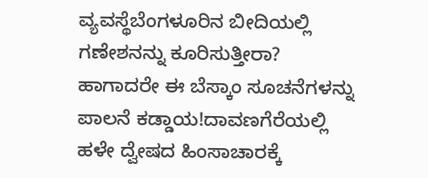ವ್ಯವಸ್ಥೆಬೆಂಗಳೂರಿನ ಬೀದಿಯಲ್ಲಿ ಗಣೇಶನನ್ನು ಕೂರಿಸುತ್ತೀರಾ? ಹಾಗಾದರೇ ಈ ಬೆಸ್ಕಾಂ ಸೂಚನೆಗಳನ್ನು ಪಾಲನೆ ಕಡ್ಡಾಯ!ದಾವಣಗೆರೆಯಲ್ಲಿ ಹಳೇ ದ್ವೇಷದ ಹಿಂಸಾಚಾರಕ್ಕೆ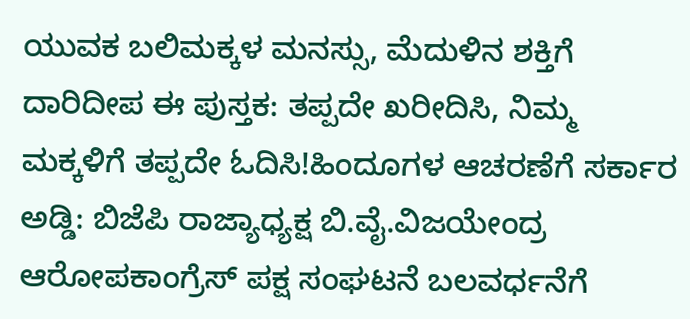ಯುವಕ ಬಲಿಮಕ್ಕಳ ಮನಸ್ಸು, ಮೆದುಳಿನ ಶಕ್ತಿಗೆ ದಾರಿದೀಪ ಈ ಪುಸ್ತಕ: ತಪ್ಪದೇ ಖರೀದಿಸಿ, ನಿಮ್ಮ ಮಕ್ಕಳಿಗೆ ತಪ್ಪದೇ ಓದಿಸಿ!ಹಿಂದೂಗಳ ಆಚರಣೆಗೆ ಸರ್ಕಾರ ಅಡ್ಡಿ: ಬಿಜೆಪಿ ರಾಜ್ಯಾಧ್ಯಕ್ಷ ಬಿ.ವೈ.ವಿಜಯೇಂದ್ರ ಆರೋಪಕಾಂಗ್ರೆಸ್ ಪಕ್ಷ ಸಂಘಟನೆ ಬಲವರ್ಧನೆಗೆ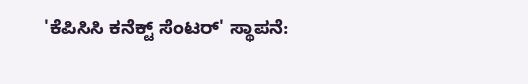'ಕೆಪಿಸಿಸಿ ಕನೆಕ್ಟ್ ಸೆಂಟರ್' ಸ್ಥಾಪನೆ: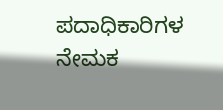ಪದಾಧಿಕಾರಿಗಳ ನೇಮಕ